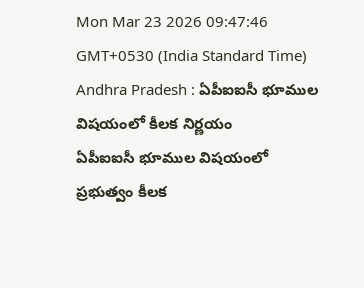Mon Mar 23 2026 09:47:46 GMT+0530 (India Standard Time)
Andhra Pradesh : ఏపీఐఐసీ భూముల విషయంలో కీలక నిర్ణయం
ఏపీఐఐసీ భూముల విషయంలో ప్రభుత్వం కీలక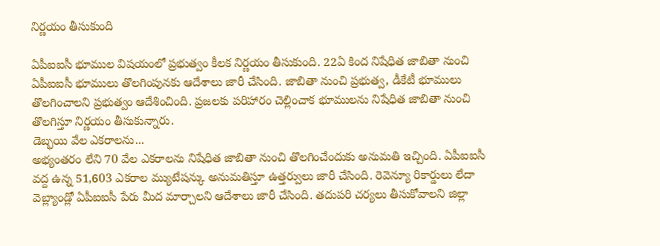నిర్ణయం తీసుకుంది

ఏపీఐఐసీ భూముల విషయంలో ప్రభుత్వం కీలక నిర్ణయం తీసుకుంది. 22ఏ కింద నిషేధిత జాబితా నుంచి ఏపీఐఐసీ భూములు తొలగింపునకు ఆదేశాలు జారీ చేసింది. జాబితా నుంచి ప్రభుత్వ, డీకేటీ భూములు తొలగించాలని ప్రభుత్వం ఆదేశించింది. ప్రజలకు పరిహారం చెల్లించాక భూములను నిషేధిత జాబితా నుంచి తొలగిస్తూ నిర్ణయం తీసుకున్నారు.
డెబ్భయి వేల ఎకరాలను...
అభ్యంతరం లేని 70 వేల ఎకరాలను నిషేధిత జాబితా నుంచి తొలగించేందుకు అనుమతి ఇచ్చింది. ఏపీఐఐసీ వద్ద ఉన్న 51,603 ఎకరాల మ్యుటేషన్కు అనుమతిస్తూ ఉత్తర్వులు జారీ చేసింది. రెవెన్యూ రికార్డులు లేదా వెబ్ల్యాండ్లో ఏపీఐఐసీ పేరు మీద మార్చాలని ఆదేశాలు జారీ చేసింది. తదుపరి చర్యలు తీసుకోవాలని జిల్లా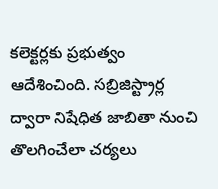కలెక్టర్లకు ప్రభుత్వం ఆదేశించింది. సబ్రిజిస్ట్రార్ల ద్వారా నిషేధిత జాబితా నుంచి తొలగించేలా చర్యలు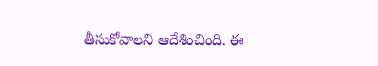తీసుకోవాలని ఆదేశించింది. ఈ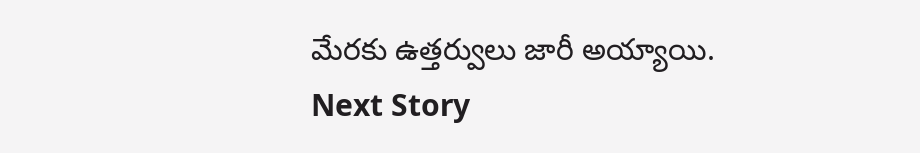మేరకు ఉత్తర్వులు జారీ అయ్యాయి.
Next Story